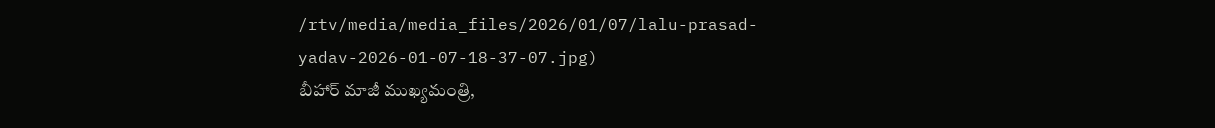/rtv/media/media_files/2026/01/07/lalu-prasad-yadav-2026-01-07-18-37-07.jpg)
బీహార్ మాజీ ముఖ్యమంత్రి,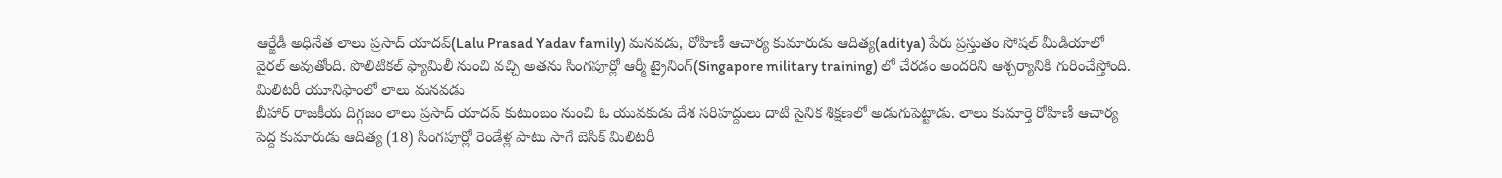ఆర్జేడీ అధినేత లాలు ప్రసాద్ యాదవ్(Lalu Prasad Yadav family) మనవడు, రోహిణీ ఆచార్య కుమారుడు ఆదిత్య(aditya) పేరు ప్రస్తుతం సోషల్ మీడియాలో వైరల్ అవుతోంది. పొలిటికల్ ఫ్యామిలీ నుంచి వచ్చి అతను సింగపూర్లో ఆర్మీ ట్రైనింగ్(Singapore military training) లో చేరడం అందరిని ఆశ్చర్యానికి గురించేస్తోంది.
మిలిటరీ యూనిఫాంలో లాలు మనవడు
బీహార్ రాజకీయ దిగ్గజం లాలు ప్రసాద్ యాదవ్ కుటుంబం నుంచి ఓ యువకుడు దేశ సరిహద్దులు దాటి సైనిక శిక్షణలో అడుగుపెట్టాడు. లాలు కుమార్తె రోహిణీ ఆచార్య పెద్ద కుమారుడు ఆదిత్య (18) సింగపూర్లో రెండేళ్ల పాటు సాగే బెసిక్ మిలిటరీ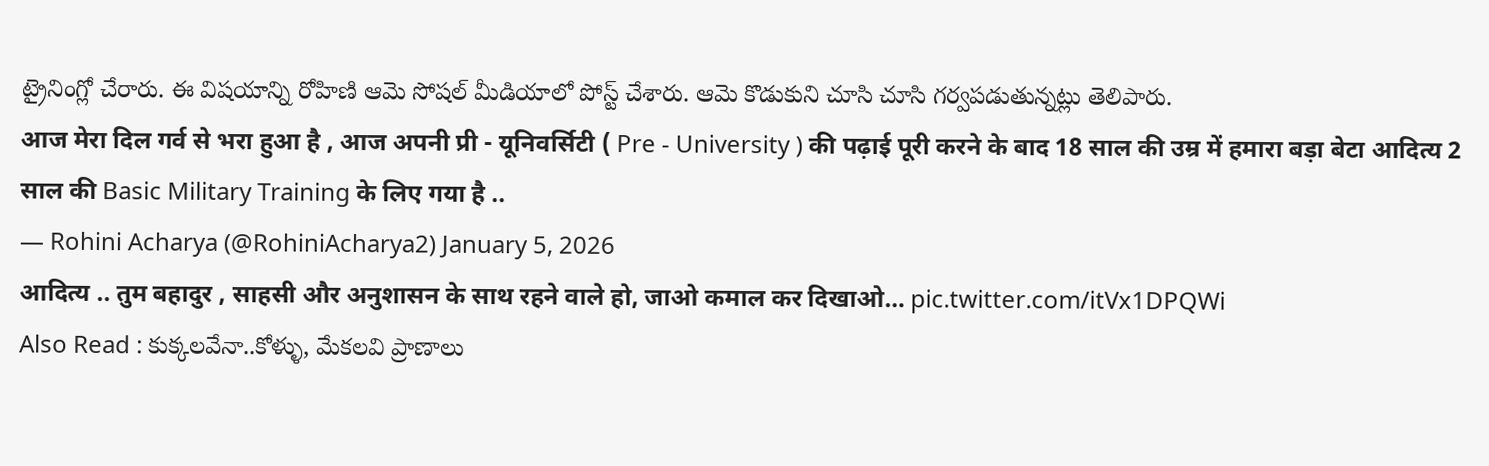ట్రైనింగ్లో చేరారు. ఈ విషయాన్ని రోహిణి ఆమె సోషల్ మీడియాలో పోస్ట్ చేశారు. ఆమె కొడుకుని చూసి చూసి గర్వపడుతున్నట్లు తెలిపారు.
आज मेरा दिल गर्व से भरा हुआ है , आज अपनी प्री - यूनिवर्सिटी ( Pre - University ) की पढ़ाई पूरी करने के बाद 18 साल की उम्र में हमारा बड़ा बेटा आदित्य 2 साल की Basic Military Training के लिए गया है ..
— Rohini Acharya (@RohiniAcharya2) January 5, 2026
आदित्य .. तुम बहादुर , साहसी और अनुशासन के साथ रहने वाले हो, जाओ कमाल कर दिखाओ… pic.twitter.com/itVx1DPQWi
Also Read : కుక్కలవేనా..కోళ్ళు, మేకలవి ప్రాణాలు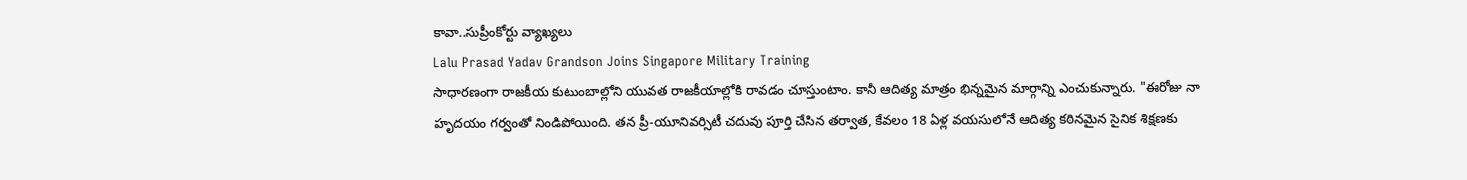కావా..సుప్రీంకోర్టు వ్యాఖ్యలు
Lalu Prasad Yadav Grandson Joins Singapore Military Training
సాధారణంగా రాజకీయ కుటుంబాల్లోని యువత రాజకీయాల్లోకి రావడం చూస్తుంటాం. కానీ ఆదిత్య మాత్రం భిన్నమైన మార్గాన్ని ఎంచుకున్నారు. "ఈరోజు నా హృదయం గర్వంతో నిండిపోయింది. తన ప్రీ-యూనివర్సిటీ చదువు పూర్తి చేసిన తర్వాత, కేవలం 18 ఏళ్ల వయసులోనే ఆదిత్య కఠినమైన సైనిక శిక్షణకు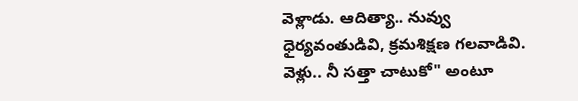వెళ్లాడు. ఆదిత్యా.. నువ్వు ధైర్యవంతుడివి, క్రమశిక్షణ గలవాడివి. వెళ్లు.. నీ సత్తా చాటుకో" అంటూ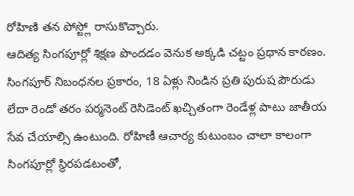రోహిణి తన పోస్ట్లో రాసుకొచ్చారు.
ఆదిత్య సింగపూర్లో శిక్షణ పొందడం వెనుక అక్కడి చట్టం ప్రధాన కారణం. సింగపూర్ నిబంధనల ప్రకారం, 18 ఏళ్లు నిండిన ప్రతి పురుష పౌరుడు లేదా రెండో తరం పర్మనెంట్ రెసిడెంట్ ఖచ్చితంగా రెండేళ్ల పాటు జాతీయ సేవ చేయాల్సి ఉంటుంది. రోహిణీ ఆచార్య కుటుంబం చాలా కాలంగా సింగపూర్లో స్థిరపడటంతో,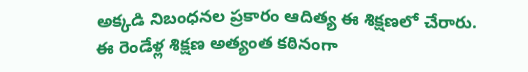అక్కడి నిబంధనల ప్రకారం ఆదిత్య ఈ శిక్షణలో చేరారు.
ఈ రెండేళ్ల శిక్షణ అత్యంత కఠినంగా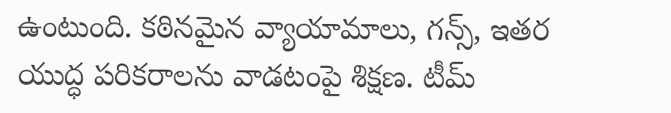ఉంటుంది. కఠినమైన వ్యాయామాలు, గన్స్, ఇతర యుద్ధ పరికరాలను వాడటంపై శిక్షణ. టీమ్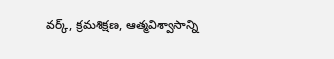వర్క్, క్రమశిక్షణ, ఆత్మవిశ్వాసాన్ని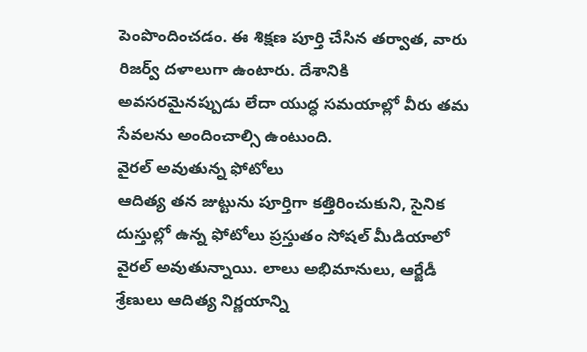పెంపొందించడం. ఈ శిక్షణ పూర్తి చేసిన తర్వాత, వారు రిజర్వ్ దళాలుగా ఉంటారు. దేశానికి అవసరమైనప్పుడు లేదా యుద్ధ సమయాల్లో వీరు తమ సేవలను అందించాల్సి ఉంటుంది.
వైరల్ అవుతున్న ఫోటోలు
ఆదిత్య తన జుట్టును పూర్తిగా కత్తిరించుకుని, సైనిక దుస్తుల్లో ఉన్న ఫోటోలు ప్రస్తుతం సోషల్ మీడియాలో వైరల్ అవుతున్నాయి. లాలు అభిమానులు, ఆర్జేడీ శ్రేణులు ఆదిత్య నిర్ణయాన్ని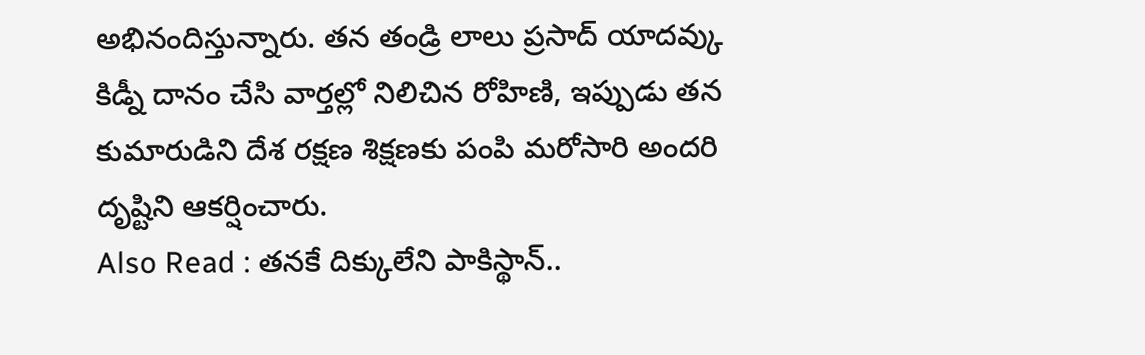అభినందిస్తున్నారు. తన తండ్రి లాలు ప్రసాద్ యాదవ్కు కిడ్నీ దానం చేసి వార్తల్లో నిలిచిన రోహిణి, ఇప్పుడు తన కుమారుడిని దేశ రక్షణ శిక్షణకు పంపి మరోసారి అందరి దృష్టిని ఆకర్షించారు.
Also Read : తనకే దిక్కులేని పాకిస్థాన్..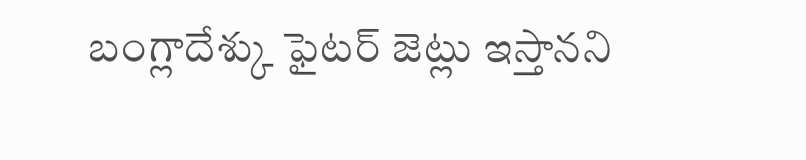బంగ్లాదేశ్కు ఫైటర్ జెట్లు ఇస్తానని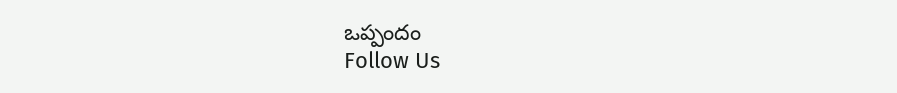ఒప్పందం
Follow Us